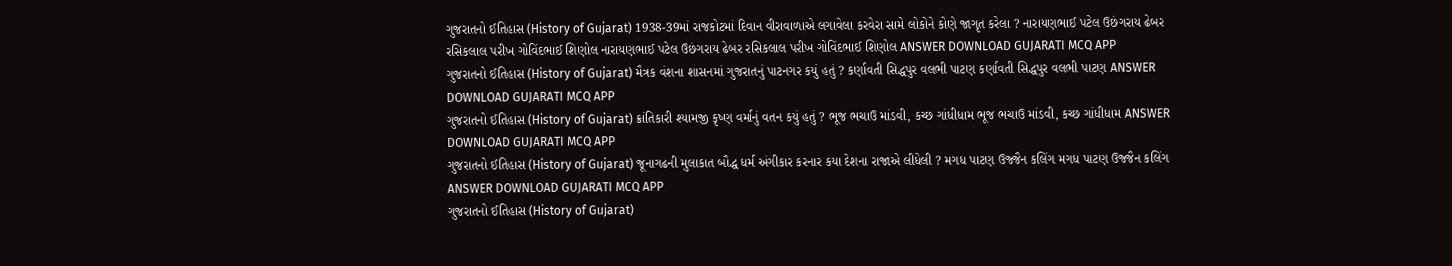ગુજરાતનો ઈતિહાસ (History of Gujarat) 1938-39માં રાજકોટમાં દિવાન વીરાવાળાએ લગાવેલા કરવેરા સામે લોકોને કોણે જાગૃત કરેલા ? નારાયણભાઈ પટેલ ઉછંગરાય ઢેબર રસિકલાલ પરીખ ગોવિંદભાઈ શિણોલ નારાયણભાઈ પટેલ ઉછંગરાય ઢેબર રસિકલાલ પરીખ ગોવિંદભાઈ શિણોલ ANSWER DOWNLOAD GUJARATI MCQ APP
ગુજરાતનો ઈતિહાસ (History of Gujarat) મૈત્રક વંશના શાસનમાં ગુજરાતનું પાટનગર કયું હતું ? કર્ણાવતી સિદ્ધપુર વલભી પાટણ કર્ણાવતી સિદ્ધપુર વલભી પાટણ ANSWER DOWNLOAD GUJARATI MCQ APP
ગુજરાતનો ઈતિહાસ (History of Gujarat) ક્રાંતિકારી શ્યામજી કૃષ્ણ વર્માનું વતન કયું હતું ? ભૂજ ભચાઉ માંડવી, કચ્છ ગાંધીધામ ભૂજ ભચાઉ માંડવી, કચ્છ ગાંધીધામ ANSWER DOWNLOAD GUJARATI MCQ APP
ગુજરાતનો ઈતિહાસ (History of Gujarat) જૂનાગઢની મુલાકાત બૌદ્ધ ધર્મ અંગીકાર કરનાર કયા દેશના રાજાએ લીધેલી ? મગધ પાટણ ઉજ્જૈન કલિંગ મગધ પાટણ ઉજ્જૈન કલિંગ ANSWER DOWNLOAD GUJARATI MCQ APP
ગુજરાતનો ઈતિહાસ (History of Gujarat)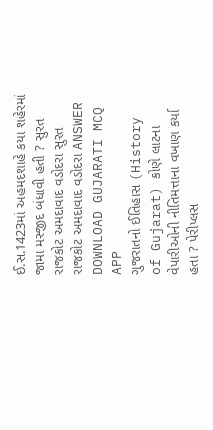ઈ.સ.1423માં અહમદશાહે કયા શહેરમાં જામા મસ્જીદ બંધાવી હતી ? સુરત રાજકોટ અમદાવાદ વડોદરા સુરત રાજકોટ અમદાવાદ વડોદરા ANSWER DOWNLOAD GUJARATI MCQ APP
ગુજરાતનો ઈતિહાસ (History of Gujarat) કોણે લાટના વેપારીઓની નીતિમત્તાના વખાણ કર્યા હતા ? પેરીપ્લસ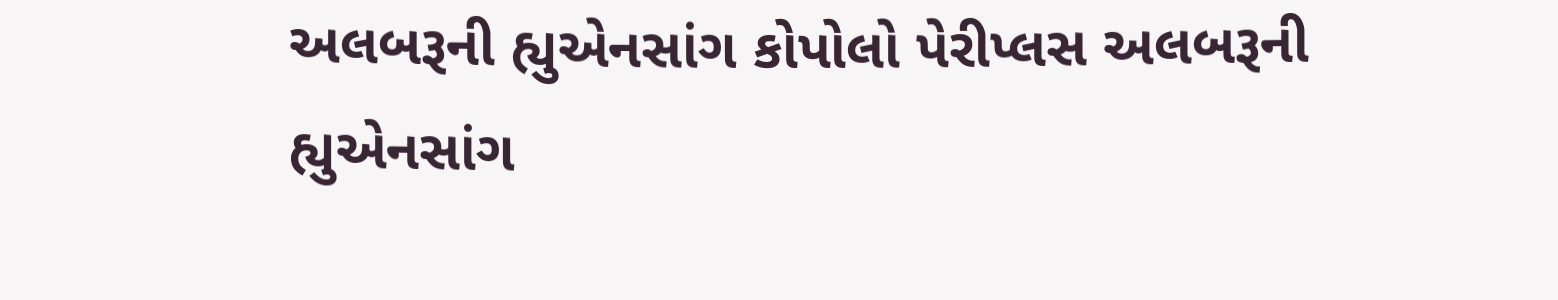અલબરૂની હ્યુએનસાંગ કોપોલો પેરીપ્લસ અલબરૂની હ્યુએનસાંગ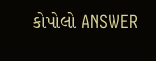કોપોલો ANSWER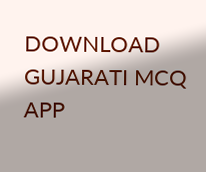DOWNLOAD GUJARATI MCQ APP